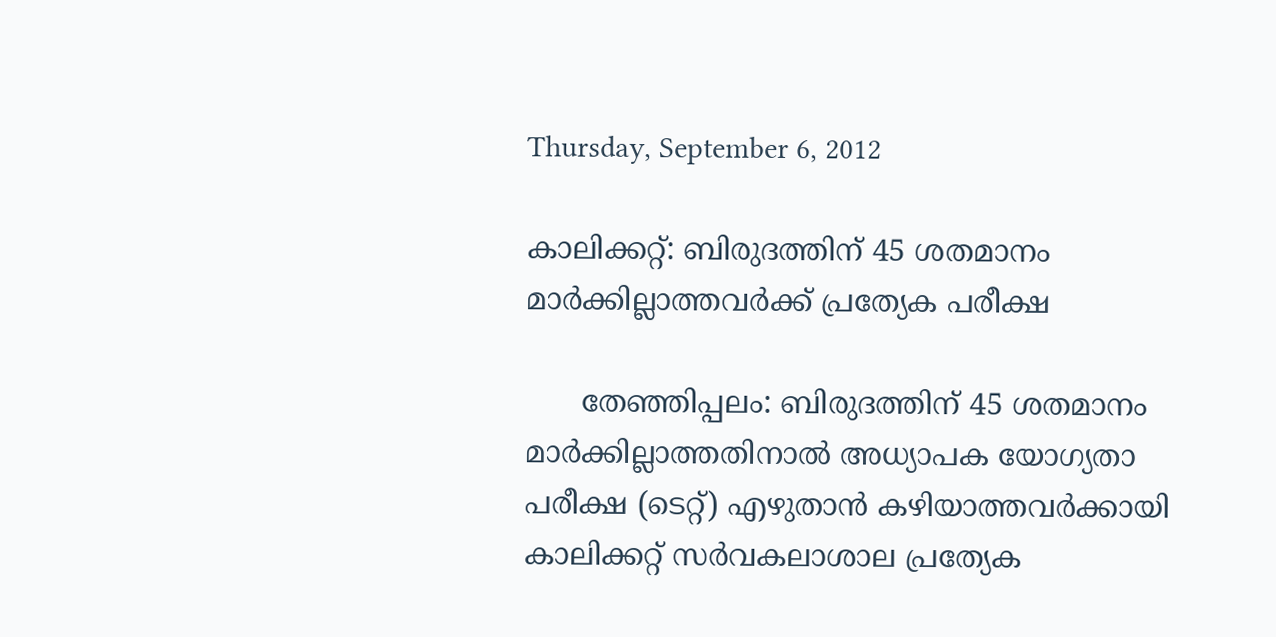Thursday, September 6, 2012

കാലിക്കറ്റ്: ബിരുദത്തിന് 45 ശതമാനം മാര്‍ക്കില്ലാത്തവര്‍ക്ക് പ്രത്യേക പരീക്ഷ

      തേഞ്ഞിപ്പലം: ബിരുദത്തിന് 45 ശതമാനം മാര്‍ക്കില്ലാത്തതിനാല്‍ അധ്യാപക യോഗ്യതാ പരീക്ഷ (ടെറ്റ്) എഴുതാന്‍ കഴിയാത്തവര്‍ക്കായി കാലിക്കറ്റ് സര്‍വകലാശാല പ്രത്യേക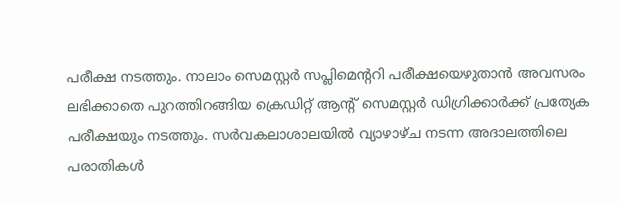പരീക്ഷ നടത്തും. നാലാം സെമസ്റ്റര്‍ സപ്ലിമെന്ററി പരീക്ഷയെഴുതാന്‍ അവസരം ലഭിക്കാതെ പുറത്തിറങ്ങിയ ക്രെഡിറ്റ് ആന്റ് സെമസ്റ്റര്‍ ഡിഗ്രിക്കാര്‍ക്ക് പ്രത്യേക പരീക്ഷയും നടത്തും. സര്‍വകലാശാലയില്‍ വ്യാഴാഴ്ച നടന്ന അദാലത്തിലെ പരാതികള്‍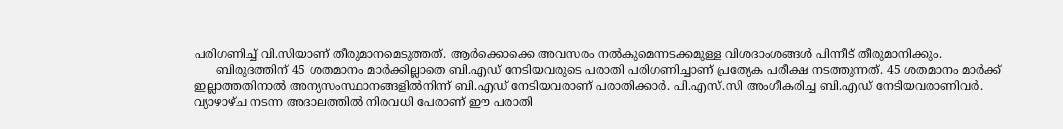പരിഗണിച്ച് വി.സിയാണ് തീരുമാനമെടുത്തത്. ആര്‍ക്കൊക്കെ അവസരം നല്‍കുമെന്നടക്കമുള്ള വിശദാംശങ്ങള്‍ പിന്നീട് തീരുമാനിക്കും.
      ബിരുദത്തിന് 45 ശതമാനം മാര്‍ക്കില്ലാതെ ബി.എഡ് നേടിയവരുടെ പരാതി പരിഗണിച്ചാണ് പ്രത്യേക പരീക്ഷ നടത്തുന്നത്. 45 ശതമാനം മാര്‍ക്ക് ഇല്ലാത്തതിനാല്‍ അന്യസംസ്ഥാനങ്ങളില്‍നിന്ന് ബി.എഡ് നേടിയവരാണ് പരാതിക്കാര്‍. പി.എസ്.സി അംഗീകരിച്ച ബി.എഡ് നേടിയവരാണിവര്‍. വ്യാഴാഴ്ച നടന്ന അദാലത്തില്‍ നിരവധി പേരാണ് ഈ പരാതി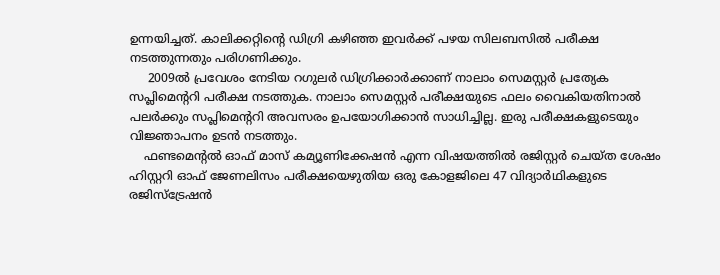ഉന്നയിച്ചത്. കാലിക്കറ്റിന്റെ ഡിഗ്രി കഴിഞ്ഞ ഇവര്‍ക്ക് പഴയ സിലബസില്‍ പരീക്ഷ നടത്തുന്നതും പരിഗണിക്കും.
     2009ല്‍ പ്രവേശം നേടിയ റഗുലര്‍ ഡിഗ്രിക്കാര്‍ക്കാണ് നാലാം സെമസ്റ്റര്‍ പ്രത്യേക സപ്ലിമെന്ററി പരീക്ഷ നടത്തുക. നാലാം സെമസ്റ്റര്‍ പരീക്ഷയുടെ ഫലം വൈകിയതിനാല്‍ പലര്‍ക്കും സപ്ലിമെന്ററി അവസരം ഉപയോഗിക്കാന്‍ സാധിച്ചില്ല. ഇരു പരീക്ഷകളുടെയും വിജ്ഞാപനം ഉടന്‍ നടത്തും.
    ഫണ്ടമെന്റല്‍ ഓഫ് മാസ് കമ്യൂണിക്കേഷന്‍ എന്ന വിഷയത്തില്‍ രജിസ്റ്റര്‍ ചെയ്ത ശേഷം ഹിസ്റ്ററി ഓഫ് ജേണലിസം പരീക്ഷയെഴുതിയ ഒരു കോളജിലെ 47 വിദ്യാര്‍ഥികളുടെ രജിസ്ട്രേഷന്‍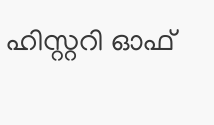ഹിസ്റ്ററി ഓഫ്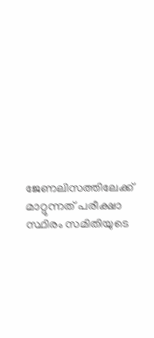ജേണലിസത്തിലേക്ക് മാറ്റുന്നത് പരീക്ഷാ സ്ഥിരം സമിതിയുടെ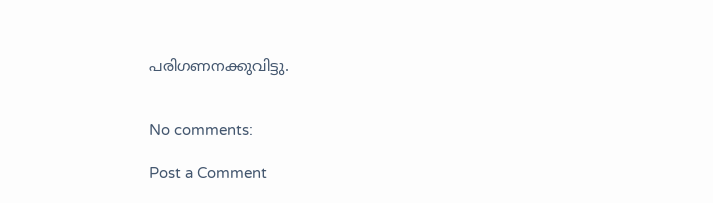പരിഗണനക്കുവിട്ടു.


No comments:

Post a Comment